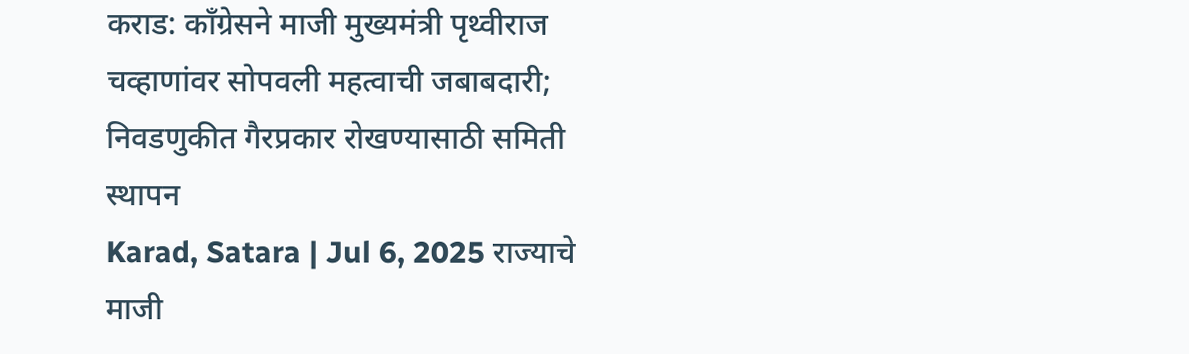कराड: काँग्रेसने माजी मुख्यमंत्री पृथ्वीराज चव्हाणांवर सोपवली महत्वाची जबाबदारी; निवडणुकीत गैरप्रकार रोखण्यासाठी समिती स्थापन
Karad, Satara | Jul 6, 2025 राज्याचे माजी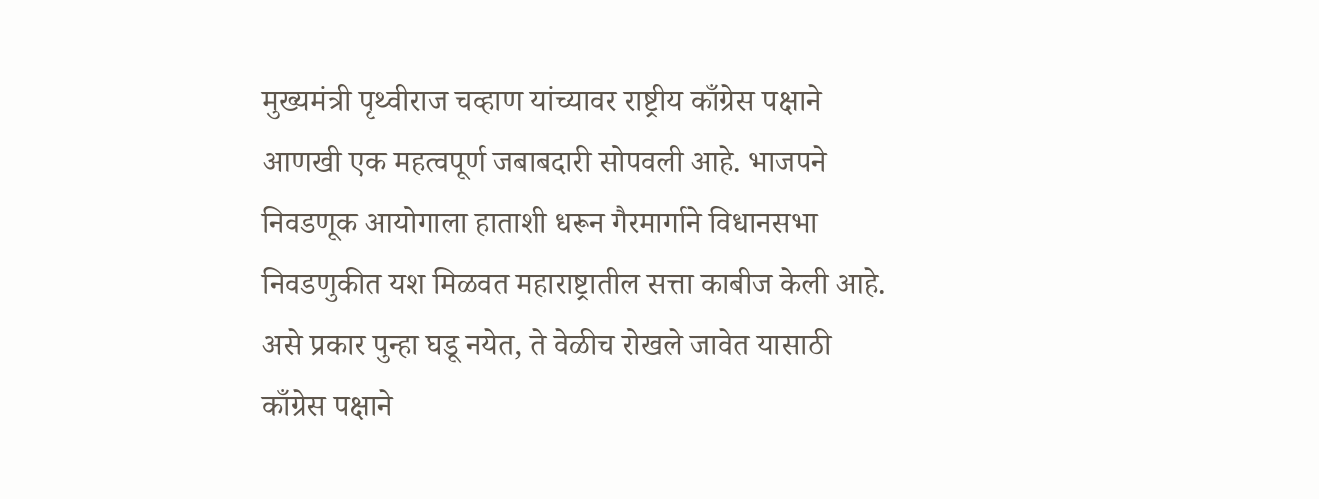मुख्यमंत्री पृथ्वीराज चव्हाण यांच्यावर राष्ट्रीय काँग्रेस पक्षाने आणखी एक महत्वपूर्ण जबाबदारी सोपवली आहे. भाजपने निवडणूक आयोगाला हाताशी धरून गैरमार्गाने विधानसभा निवडणुकीत यश मिळवत महाराष्ट्रातील सत्ता काबीज केली आहे. असे प्रकार पुन्हा घडू नयेत, ते वेळीच रोखले जावेत यासाठी काँग्रेस पक्षाने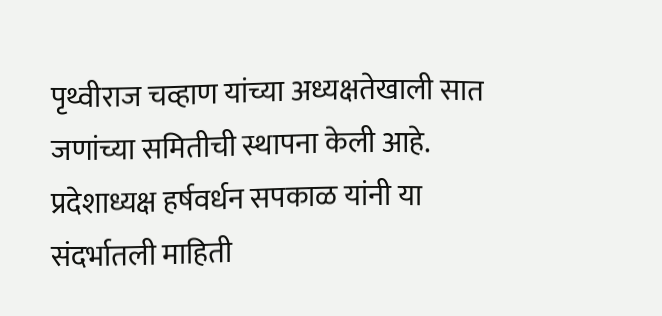पृथ्वीराज चव्हाण यांच्या अध्यक्षतेखाली सात जणांच्या समितीची स्थापना केली आहे. प्रदेशाध्यक्ष हर्षवर्धन सपकाळ यांनी या संदर्भातली माहिती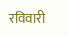रविवारी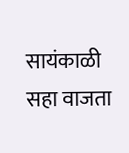सायंकाळी सहा वाजता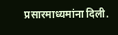प्रसारमाध्यमांना दिली.